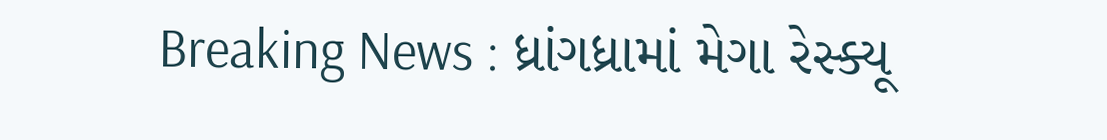Breaking News : ધ્રાંગધ્રામાં મેગા રેસ્ક્યૂ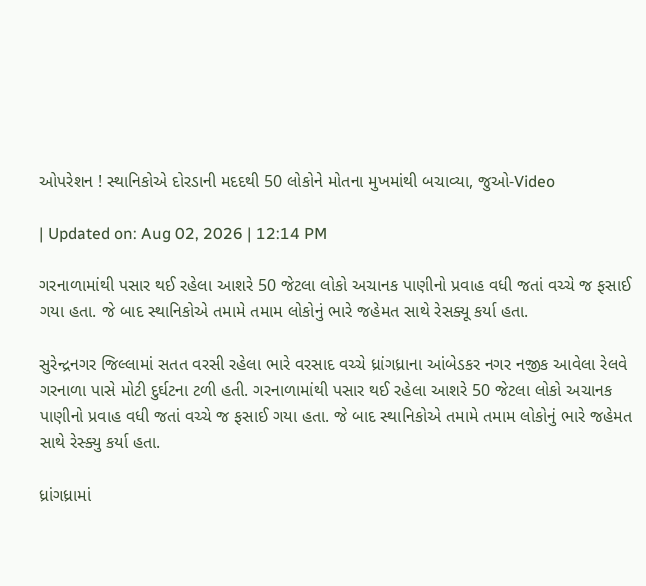ઓપરેશન ! સ્થાનિકોએ દોરડાની મદદથી 50 લોકોને મોતના મુખમાંથી બચાવ્યા, જુઓ-Video

| Updated on: Aug 02, 2026 | 12:14 PM

ગરનાળામાંથી પસાર થઈ રહેલા આશરે 50 જેટલા લોકો અચાનક પાણીનો પ્રવાહ વધી જતાં વચ્ચે જ ફસાઈ ગયા હતા. જે બાદ સ્થાનિકોએ તમામે તમામ લોકોનું ભારે જહેમત સાથે રેસક્યૂ કર્યા હતા.

સુરેન્દ્રનગર જિલ્લામાં સતત વરસી રહેલા ભારે વરસાદ વચ્ચે ધ્રાંગધ્રાના આંબેડકર નગર નજીક આવેલા રેલવે ગરનાળા પાસે મોટી દુર્ઘટના ટળી હતી. ગરનાળામાંથી પસાર થઈ રહેલા આશરે 50 જેટલા લોકો અચાનક પાણીનો પ્રવાહ વધી જતાં વચ્ચે જ ફસાઈ ગયા હતા. જે બાદ સ્થાનિકોએ તમામે તમામ લોકોનું ભારે જહેમત સાથે રેસ્ક્યુ કર્યા હતા.

ધ્રાંગધ્રામાં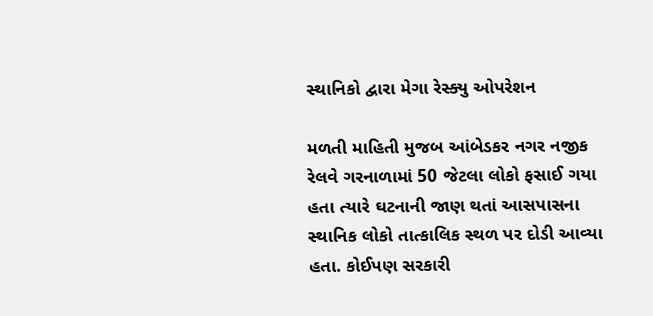સ્થાનિકો દ્વારા મેગા રેસ્ક્યુ ઓપરેશન

મળતી માહિતી મુજબ આંબેડકર નગર નજીક રેલવે ગરનાળામાં 50 જેટલા લોકો ફસાઈ ગયા હતા ત્યારે ઘટનાની જાણ થતાં આસપાસના સ્થાનિક લોકો તાત્કાલિક સ્થળ પર દોડી આવ્યા હતા. કોઈપણ સરકારી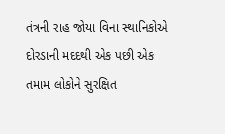તંત્રની રાહ જોયા વિના સ્થાનિકોએ દોરડાની મદદથી એક પછી એક તમામ લોકોને સુરક્ષિત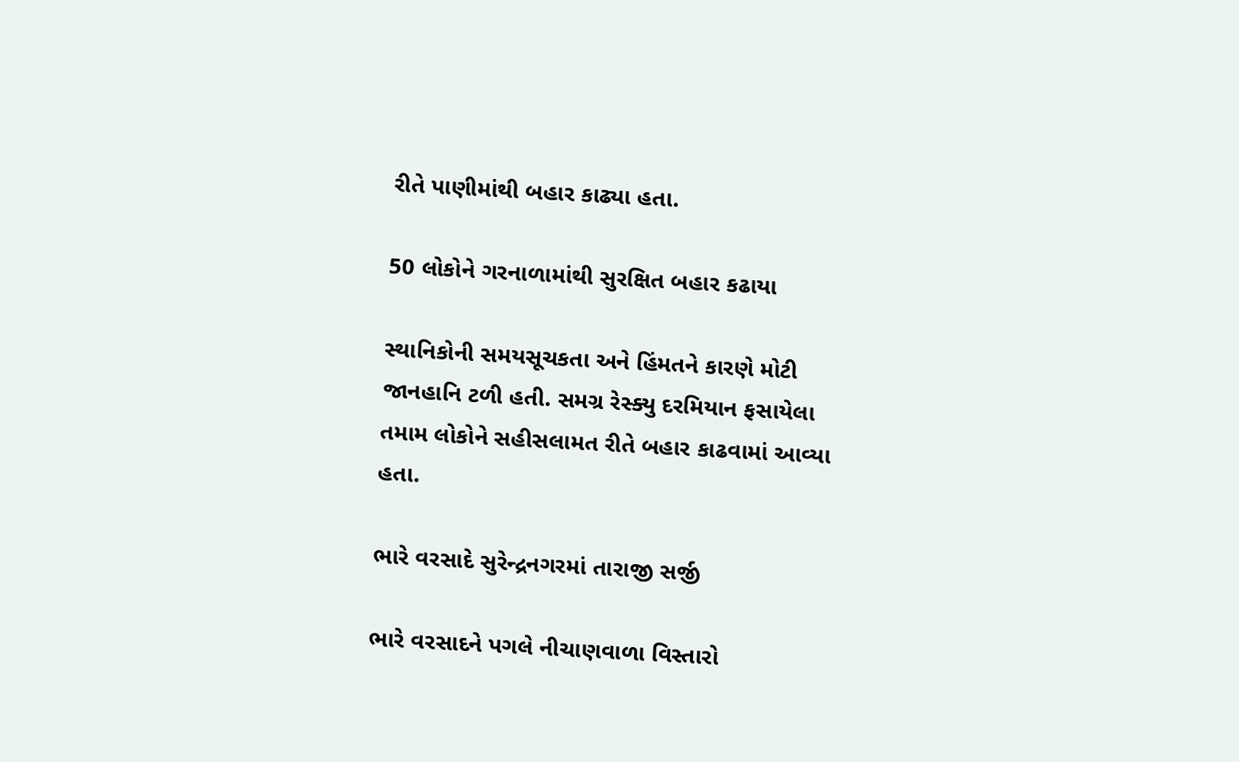રીતે પાણીમાંથી બહાર કાઢ્યા હતા.

50 લોકોને ગરનાળામાંથી સુરક્ષિત બહાર કઢાયા

સ્થાનિકોની સમયસૂચકતા અને હિંમતને કારણે મોટી જાનહાનિ ટળી હતી. સમગ્ર રેસ્ક્યુ દરમિયાન ફસાયેલા તમામ લોકોને સહીસલામત રીતે બહાર કાઢવામાં આવ્યા હતા.

ભારે વરસાદે સુરેન્દ્રનગરમાં તારાજી સર્જી

ભારે વરસાદને પગલે નીચાણવાળા વિસ્તારો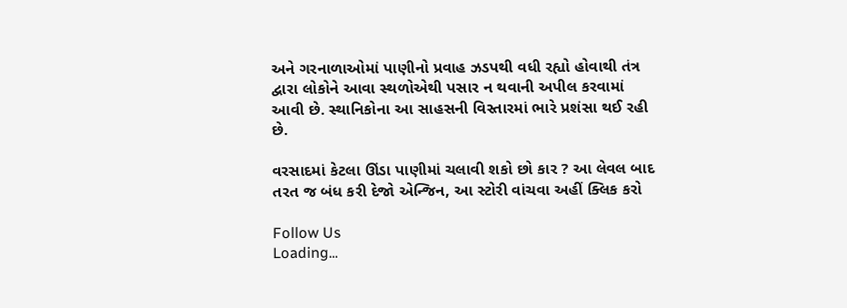અને ગરનાળાઓમાં પાણીનો પ્રવાહ ઝડપથી વધી રહ્યો હોવાથી તંત્ર દ્વારા લોકોને આવા સ્થળોએથી પસાર ન થવાની અપીલ કરવામાં આવી છે. સ્થાનિકોના આ સાહસની વિસ્તારમાં ભારે પ્રશંસા થઈ રહી છે.

વરસાદમાં કેટલા ઊંડા પાણીમાં ચલાવી શકો છો કાર ? આ લેવલ બાદ તરત જ બંધ કરી દેજો એન્જિન, આ સ્ટોરી વાંચવા અહીં ક્લિક કરો

Follow Us
Loading...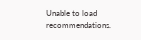Unable to load recommendations.